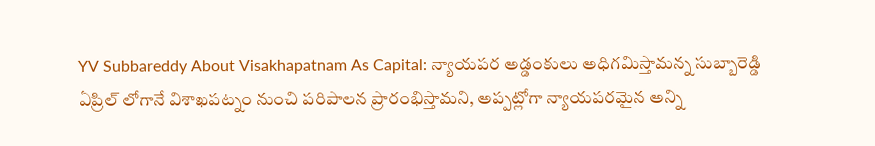YV Subbareddy About Visakhapatnam As Capital: న్యాయపర అడ్డంకులు అధిగమిస్తామన్న సుబ్బారెడ్డి
ఏప్రిల్ లోగానే విశాఖపట్నం నుంచి పరిపాలన ప్రారంభిస్తామని, అప్పట్లోగా న్యాయపరమైన అన్ని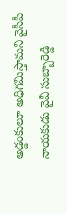అడ్డంకులూ అధిగమిస్తామని వైసీపీ నాయకుడు వైవీ సుబ్బారెడ్డి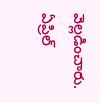వెల్లడించారు.
ఏప్రిల్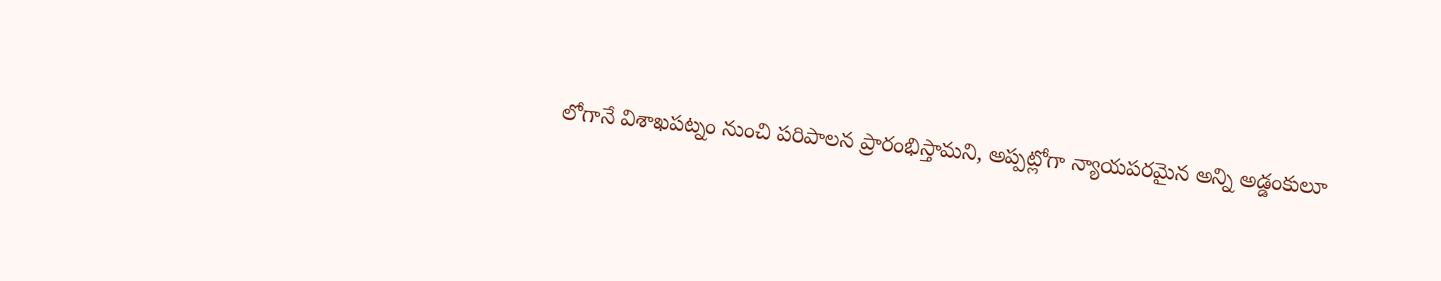లోగానే విశాఖపట్నం నుంచి పరిపాలన ప్రారంభిస్తామని, అప్పట్లోగా న్యాయపరమైన అన్ని అడ్డంకులూ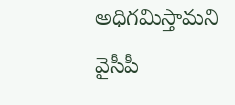అధిగమిస్తామని వైసీపీ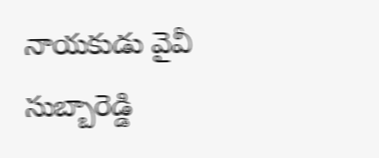నాయకుడు వైవీ సుబ్బారెడ్డి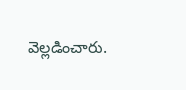వెల్లడించారు.